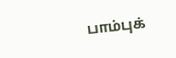பாம்புக்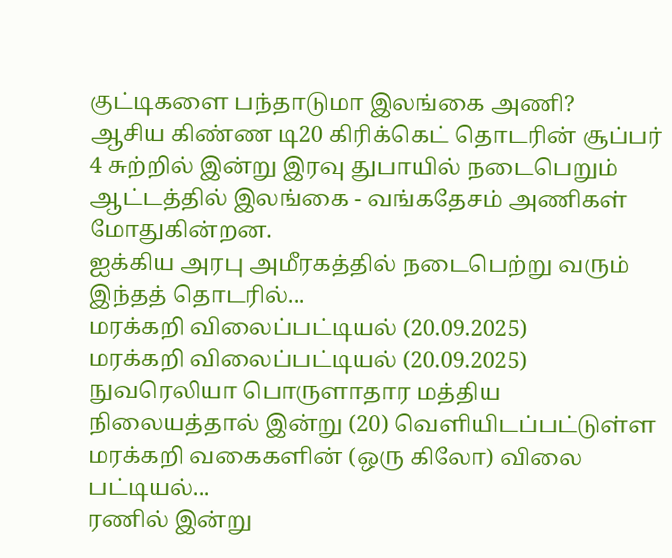குட்டிகளை பந்தாடுமா இலங்கை அணி?
ஆசிய கிண்ண டி20 கிரிக்கெட் தொடரின் சூப்பர் 4 சுற்றில் இன்று இரவு துபாயில் நடைபெறும் ஆட்டத்தில் இலங்கை - வங்கதேசம் அணிகள் மோதுகின்றன.
ஐக்கிய அரபு அமீரகத்தில் நடைபெற்று வரும் இந்தத் தொடரில்...
மரக்கறி விலைப்பட்டியல் (20.09.2025)
மரக்கறி விலைப்பட்டியல் (20.09.2025)
நுவரெலியா பொருளாதார மத்திய நிலையத்தால் இன்று (20) வெளியிடப்பட்டுள்ள மரக்கறி வகைகளின் (ஒரு கிலோ) விலை பட்டியல்...
ரணில் இன்று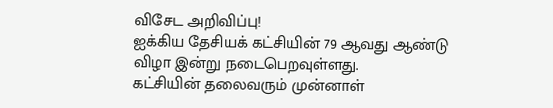விசேட அறிவிப்பு!
ஐக்கிய தேசியக் கட்சியின் 79 ஆவது ஆண்டு விழா இன்று நடைபெறவுள்ளது.
கட்சியின் தலைவரும் முன்னாள்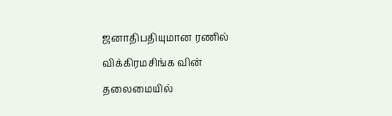ஜனாதிபதியுமான ரணில் விக்கிரமசிங்க வின் தலைமையில்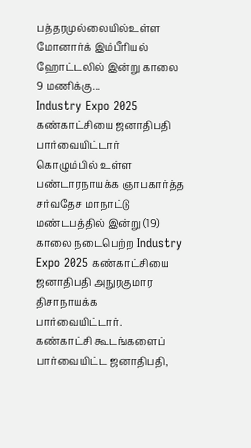பத்தரமுல்லையில்உள்ள மோனார்க் இம்பீரியல் ஹோட்டலில் இன்று காலை 9 மணிக்கு...
Industry Expo 2025 கண்காட்சியை ஜனாதிபதி பார்வையிட்டார்
கொழும்பில் உள்ள பண்டாரநாயக்க ஞாபகார்த்த சர்வதேச மாநாட்டு மண்டபத்தில் இன்று (19) காலை நடைபெற்ற Industry Expo 2025 கண்காட்சியை ஜனாதிபதி அநுரகுமார திசாநாயக்க பார்வையிட்டார்.
கண்காட்சி கூடங்களைப் பார்வையிட்ட ஜனாதிபதி,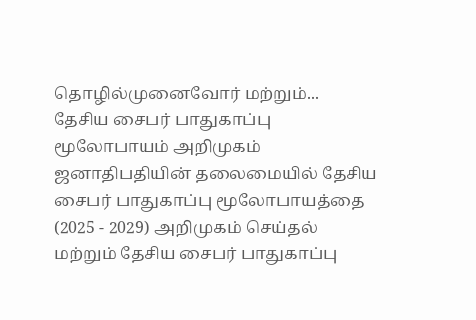தொழில்முனைவோர் மற்றும்...
தேசிய சைபர் பாதுகாப்பு மூலோபாயம் அறிமுகம்
ஜனாதிபதியின் தலைமையில் தேசிய சைபர் பாதுகாப்பு மூலோபாயத்தை (2025 - 2029) அறிமுகம் செய்தல் மற்றும் தேசிய சைபர் பாதுகாப்பு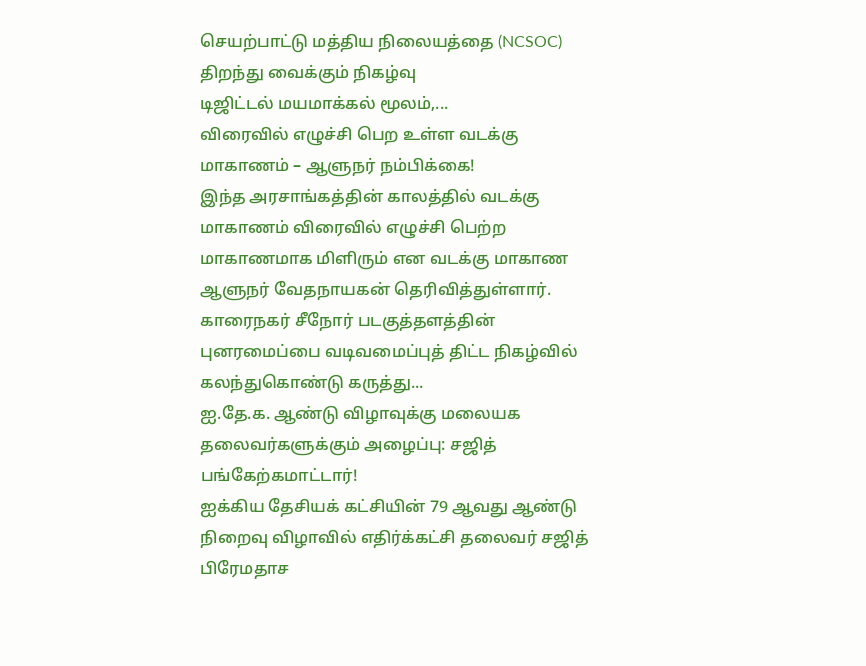செயற்பாட்டு மத்திய நிலையத்தை (NCSOC) திறந்து வைக்கும் நிகழ்வு
டிஜிட்டல் மயமாக்கல் மூலம்,...
விரைவில் எழுச்சி பெற உள்ள வடக்கு மாகாணம் – ஆளுநர் நம்பிக்கை!
இந்த அரசாங்கத்தின் காலத்தில் வடக்கு மாகாணம் விரைவில் எழுச்சி பெற்ற மாகாணமாக மிளிரும் என வடக்கு மாகாண ஆளுநர் வேதநாயகன் தெரிவித்துள்ளார்.
காரைநகர் சீநோர் படகுத்தளத்தின் புனரமைப்பை வடிவமைப்புத் திட்ட நிகழ்வில் கலந்துகொண்டு கருத்து...
ஐ.தே.க. ஆண்டு விழாவுக்கு மலையக தலைவர்களுக்கும் அழைப்பு: சஜித் பங்கேற்கமாட்டார்!
ஐக்கிய தேசியக் கட்சியின் 79 ஆவது ஆண்டு நிறைவு விழாவில் எதிர்க்கட்சி தலைவர் சஜித் பிரேமதாச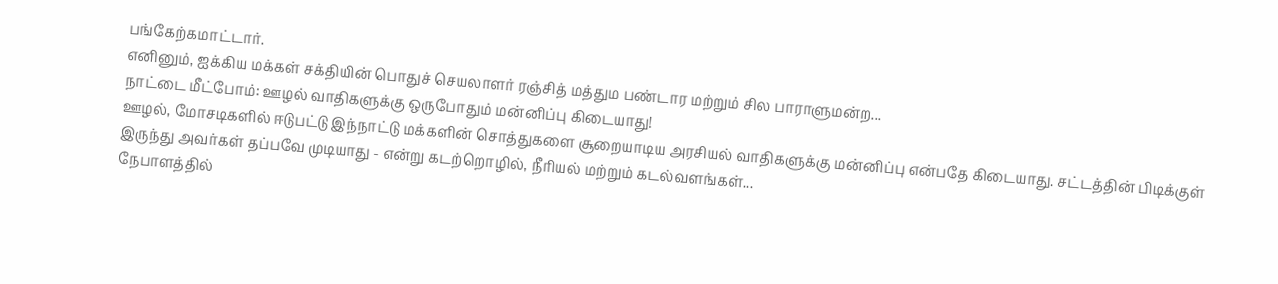பங்கேற்கமாட்டார்.
எனினும், ஐக்கிய மக்கள் சக்தியின் பொதுச் செயலாளர் ரஞ்சித் மத்தும பண்டார மற்றும் சில பாராளுமன்ற...
நாட்டை மீட்போம்: ஊழல் வாதிகளுக்கு ஒருபோதும் மன்னிப்பு கிடையாது!
ஊழல், மோசடிகளில் ஈடுபட்டு இந்நாட்டு மக்களின் சொத்துகளை சூறையாடிய அரசியல் வாதிகளுக்கு மன்னிப்பு என்பதே கிடையாது. சட்டத்தின் பிடிக்குள் இருந்து அவர்கள் தப்பவே முடியாது - என்று கடற்றொழில், நீரியல் மற்றும் கடல்வளங்கள்...
நேபாளத்தில்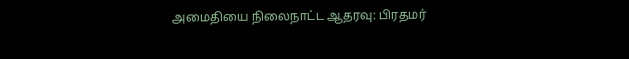அமைதியை நிலைநாட்ட ஆதரவு: பிரதமர்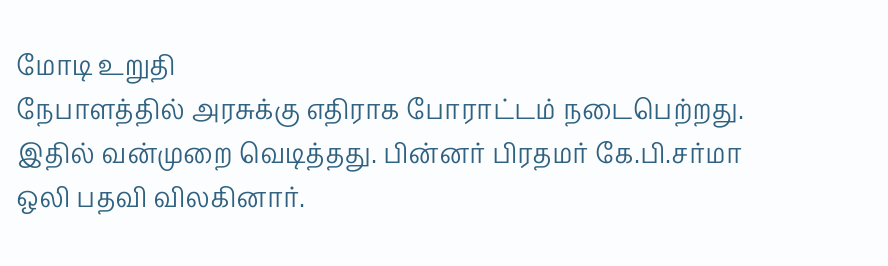மோடி உறுதி
நேபாளத்தில் அரசுக்கு எதிராக போராட்டம் நடைபெற்றது. இதில் வன்முறை வெடித்தது. பின்னர் பிரதமர் கே.பி.சர்மா ஒலி பதவி விலகினார்.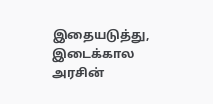இதையடுத்து, இடைக்கால அரசின்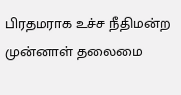பிரதமராக உச்ச நீதிமன்ற முன்னாள் தலைமை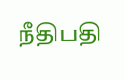நீதிபதி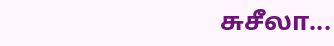சுசீலா...